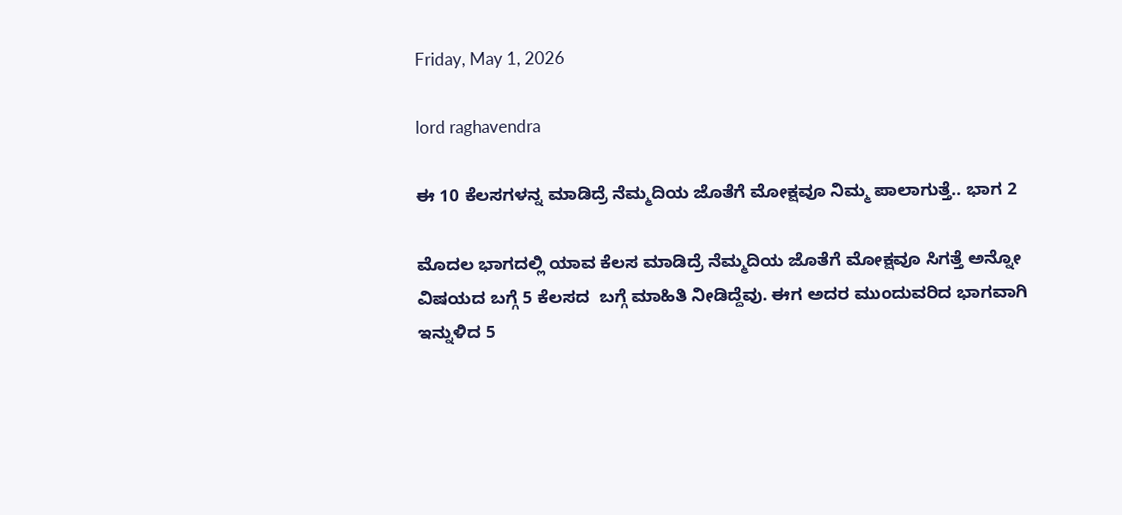Friday, May 1, 2026

lord raghavendra

ಈ 10 ಕೆಲಸಗಳನ್ನ ಮಾಡಿದ್ರೆ ನೆಮ್ಮದಿಯ ಜೊತೆಗೆ ಮೋಕ್ಷವೂ ನಿಮ್ಮ ಪಾಲಾಗುತ್ತೆ.. ಭಾಗ 2

ಮೊದಲ ಭಾಗದಲ್ಲಿ ಯಾವ ಕೆಲಸ ಮಾಡಿದ್ರೆ ನೆಮ್ಮದಿಯ ಜೊತೆಗೆ ಮೋಕ್ಷವೂ ಸಿಗತ್ತೆ ಅನ್ನೋ ವಿಷಯದ ಬಗ್ಗೆ 5 ಕೆಲಸದ  ಬಗ್ಗೆ ಮಾಹಿತಿ ನೀಡಿದ್ದೆವು. ಈಗ ಅದರ ಮುಂದುವರಿದ ಭಾಗವಾಗಿ ಇನ್ನುಳಿದ 5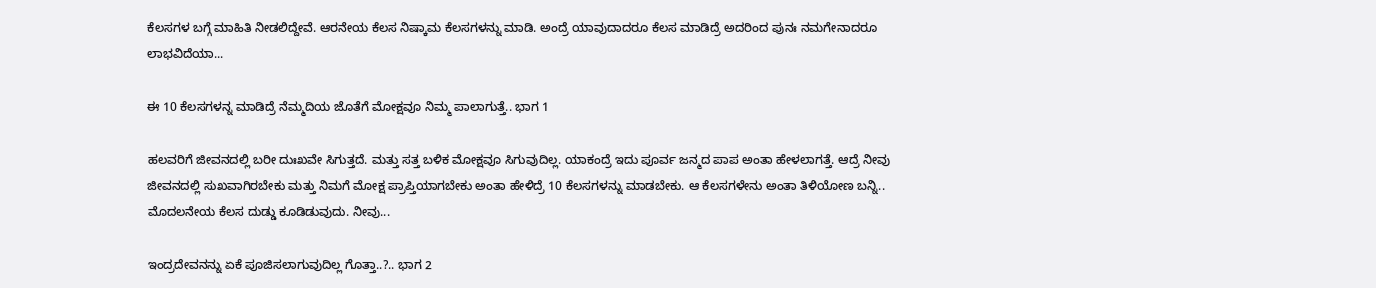ಕೆಲಸಗಳ ಬಗ್ಗೆ ಮಾಹಿತಿ ನೀಡಲಿದ್ದೇವೆ. ಆರನೇಯ ಕೆಲಸ ನಿಷ್ಕಾಮ ಕೆಲಸಗಳನ್ನು ಮಾಡಿ. ಅಂದ್ರೆ ಯಾವುದಾದರೂ ಕೆಲಸ ಮಾಡಿದ್ರೆ ಅದರಿಂದ ಪುನಃ ನಮಗೇನಾದರೂ ಲಾಭವಿದೆಯಾ...

ಈ 10 ಕೆಲಸಗಳನ್ನ ಮಾಡಿದ್ರೆ ನೆಮ್ಮದಿಯ ಜೊತೆಗೆ ಮೋಕ್ಷವೂ ನಿಮ್ಮ ಪಾಲಾಗುತ್ತೆ.. ಭಾಗ 1

ಹಲವರಿಗೆ ಜೀವನದಲ್ಲಿ ಬರೀ ದುಃಖವೇ ಸಿಗುತ್ತದೆ. ಮತ್ತು ಸತ್ತ ಬಳಿಕ ಮೋಕ್ಷವೂ ಸಿಗುವುದಿಲ್ಲ. ಯಾಕಂದ್ರೆ ಇದು ಪೂರ್ವ ಜನ್ಮದ ಪಾಪ ಅಂತಾ ಹೇಳಲಾಗತ್ತೆ. ಆದ್ರೆ ನೀವು ಜೀವನದಲ್ಲಿ ಸುಖವಾಗಿರಬೇಕು ಮತ್ತು ನಿಮಗೆ ಮೋಕ್ಷ ಪ್ರಾಪ್ತಿಯಾಗಬೇಕು ಅಂತಾ ಹೇಳಿದ್ರೆ 10 ಕೆಲಸಗಳನ್ನು ಮಾಡಬೇಕು. ಆ ಕೆಲಸಗಳೇನು ಅಂತಾ ತಿಳಿಯೋಣ ಬನ್ನಿ.. ಮೊದಲನೇಯ ಕೆಲಸ ದುಡ್ಡು ಕೂಡಿಡುವುದು. ನೀವು...

ಇಂದ್ರದೇವನನ್ನು ಏಕೆ ಪೂಜಿಸಲಾಗುವುದಿಲ್ಲ ಗೊತ್ತಾ..?.. ಭಾಗ 2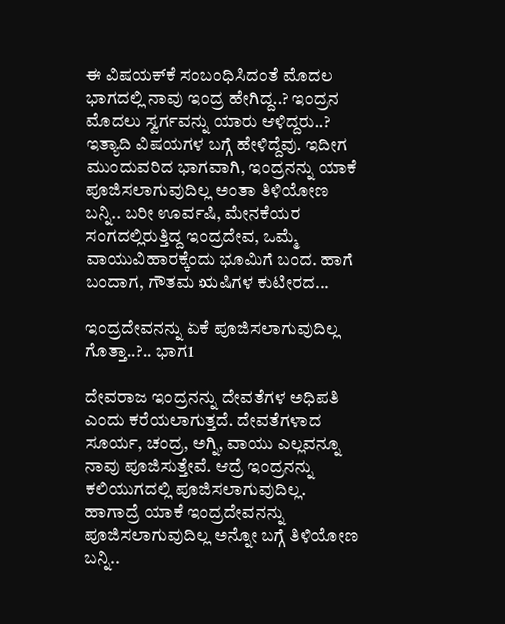ಈ ವಿಷಯಕ್‌ಕೆ ಸಂಬಂಧಿಸಿದಂತೆ ಮೊದಲ ಭಾಗದಲ್ಲಿ ನಾವು ಇಂದ್ರ ಹೇಗಿದ್ದ..? ಇಂದ್ರನ ಮೊದಲು ಸ್ವರ್ಗವನ್ನು ಯಾರು ಆಳಿದ್ದರು..? ಇತ್ಯಾದಿ ವಿಷಯಗಳ ಬಗ್ಗೆ ಹೇಳಿದ್ದೆವು. ಇದೀಗ ಮುಂದುವರಿದ ಭಾಗವಾಗಿ, ಇಂದ್ರನನ್ನು ಯಾಕೆ ಪೂಜಿಸಲಾಗುವುದಿಲ್ಲ ಅಂತಾ ತಿಳಿಯೋಣ ಬನ್ನಿ.. ಬರೀ ಊರ್ವಷಿ, ಮೇನಕೆಯರ ಸಂಗದಲ್ಲಿರುತ್ತಿದ್ದ ಇಂದ್ರದೇವ, ಒಮ್ಮೆ ವಾಯುವಿಹಾರಕ್ಕೆಂದು ಭೂಮಿಗೆ ಬಂದ. ಹಾಗೆ ಬಂದಾಗ, ಗೌತಮ ಋಷಿಗಳ ಕುಟೀರದ...

ಇಂದ್ರದೇವನನ್ನು ಏಕೆ ಪೂಜಿಸಲಾಗುವುದಿಲ್ಲ ಗೊತ್ತಾ..?.. ಭಾಗ1

ದೇವರಾಜ ಇಂದ್ರನನ್ನು ದೇವತೆಗಳ ಅಧಿಪತಿ ಎಂದು ಕರೆಯಲಾಗುತ್ತದೆ. ದೇವತೆಗಳಾದ ಸೂರ್ಯ, ಚಂದ್ರ, ಅಗ್ನಿ, ವಾಯು ಎಲ್ಲವನ್ನೂ ನಾವು ಪೂಜಿಸುತ್ತೇವೆ. ಆದ್ರೆ ಇಂದ್ರನನ್ನು ಕಲಿಯುಗದಲ್ಲಿ ಪೂಜಿಸಲಾಗುವುದಿಲ್ಲ. ಹಾಗಾದ್ರೆ ಯಾಕೆ ಇಂದ್ರದೇವನನ್ನು ಪೂಜಿಸಲಾಗುವುದಿಲ್ಲ ಅನ್ನೋ ಬಗ್ಗೆ ತಿಳಿಯೋಣ ಬನ್ನಿ..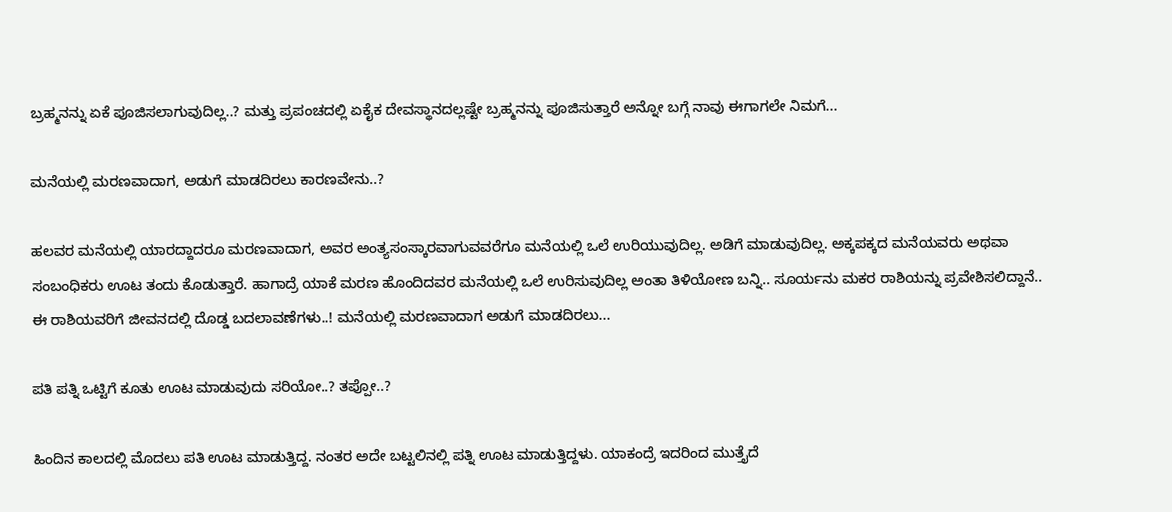ಬ್ರಹ್ಮನನ್ನು ಏಕೆ ಪೂಜಿಸಲಾಗುವುದಿಲ್ಲ..? ಮತ್ತು ಪ್ರಪಂಚದಲ್ಲಿ ಏಕೈಕ ದೇವಸ್ಥಾನದಲ್ಲಷ್ಟೇ ಬ್ರಹ್ಮನನ್ನು ಪೂಜಿಸುತ್ತಾರೆ ಅನ್ನೋ ಬಗ್ಗೆ ನಾವು ಈಗಾಗಲೇ ನಿಮಗೆ...

ಮನೆಯಲ್ಲಿ ಮರಣವಾದಾಗ, ಅಡುಗೆ ಮಾಡದಿರಲು ಕಾರಣವೇನು..?

ಹಲವರ ಮನೆಯಲ್ಲಿ ಯಾರದ್ದಾದರೂ ಮರಣವಾದಾಗ, ಅವರ ಅಂತ್ಯಸಂಸ್ಕಾರವಾಗುವವರೆಗೂ ಮನೆಯಲ್ಲಿ ಒಲೆ ಉರಿಯುವುದಿಲ್ಲ. ಅಡಿಗೆ ಮಾಡುವುದಿಲ್ಲ. ಅಕ್ಕಪಕ್ಕದ ಮನೆಯವರು ಅಥವಾ ಸಂಬಂಧಿಕರು ಊಟ ತಂದು ಕೊಡುತ್ತಾರೆ. ಹಾಗಾದ್ರೆ ಯಾಕೆ ಮರಣ ಹೊಂದಿದವರ ಮನೆಯಲ್ಲಿ ಒಲೆ ಉರಿಸುವುದಿಲ್ಲ ಅಂತಾ ತಿಳಿಯೋಣ ಬನ್ನಿ.. ಸೂರ್ಯನು ಮಕರ ರಾಶಿಯನ್ನು ಪ್ರವೇಶಿಸಲಿದ್ದಾನೆ.. ಈ ರಾಶಿಯವರಿಗೆ ಜೀವನದಲ್ಲಿ ದೊಡ್ಡ ಬದಲಾವಣೆಗಳು..! ಮನೆಯಲ್ಲಿ ಮರಣವಾದಾಗ ಅಡುಗೆ ಮಾಡದಿರಲು...

ಪತಿ ಪತ್ನಿ ಒಟ್ಟಿಗೆ ಕೂತು ಊಟ ಮಾಡುವುದು ಸರಿಯೋ..? ತಪ್ಪೋ..?

ಹಿಂದಿನ ಕಾಲದಲ್ಲಿ ಮೊದಲು ಪತಿ ಊಟ ಮಾಡುತ್ತಿದ್ದ. ನಂತರ ಅದೇ ಬಟ್ಟಲಿನಲ್ಲಿ ಪತ್ನಿ ಊಟ ಮಾಡುತ್ತಿದ್ದಳು. ಯಾಕಂದ್ರೆ ಇದರಿಂದ ಮುತ್ತೈದೆ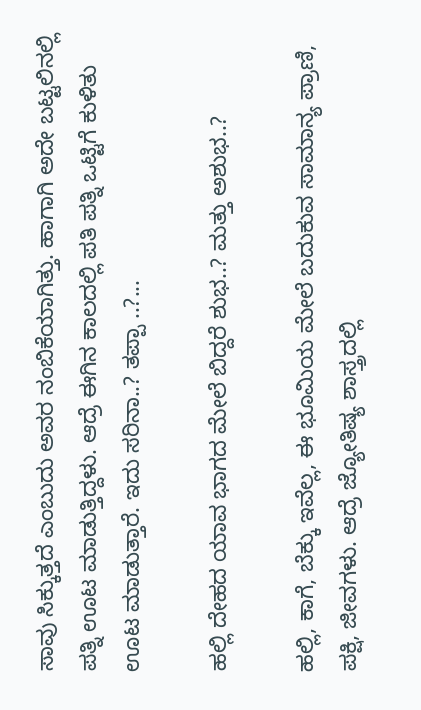ಸಾವು ಸಿಕ್ಕುತ್ತದೆ ಎಂಬುದು ಅವರ ನಂಬಿಕೆಯಾಗಿತ್ತು. ಹಾಗಾಗಿ ಅದೇ ಬಟ್ಟಲಿನಲ್ಲಿ ಪತ್ನಿ ಊಟ ಮಾಡುತ್ತಿದ್ದಳು. ಆದ್ರೆ ಈಗಿನ ಕಾಲದಲ್ಲಿ ಪತಿ ಪತ್ನಿ ಒಟ್ಟಿಗೆ ಕುಳಿತು ಊಟ ಮಾಡುತ್ತಾರೆ. ಇದು ಸರಿನಾ..? ತಪ್ಪಾ ..?...

ಹಲ್ಲಿ ದೇಹದ ಯಾವ ಭಾಗದ ಮೇಲೆ ಬಿದ್ದರೆ ಶುಭ..? ಮತ್ತು ಅಶುಭ..?

ಹಲ್ಲಿ, ಕಾಗೆ, ಬೆಕ್ಕು ಇವೆಲ್ಲ, ಈ ಭೂಮಿಯ ಮೇಲೆ ಬದುಕುವ ಸಾಮಾನ್ಯ ಪ್ರಾಣಿ, ಪಕ್ಷಿ, ಜೀವಗಳು. ಆದ್ರೆ ಜ್ಯೋತಿಷ್ಯ ಶಾಸ್ತ್ರದಲ್ಲಿ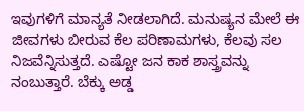ಇವುಗಳಿಗೆ ಮಾನ್ಯತೆ ನೀಡಲಾಗಿದೆ. ಮನುಷ್ಯನ ಮೇಲೆ ಈ ಜೀವಗಳು ಬೀರುವ ಕೆಲ ಪರಿಣಾಮಗಳು, ಕೆಲವು ಸಲ ನಿಜವೆನ್ನಿಸುತ್ತದೆ. ಎಷ್ಟೋ ಜನ ಕಾಕ ಶಾಸ್ತ್ರವನ್ನು ನಂಬುತ್ತಾರೆ. ಬೆಕ್ಕು ಅಡ್ಡ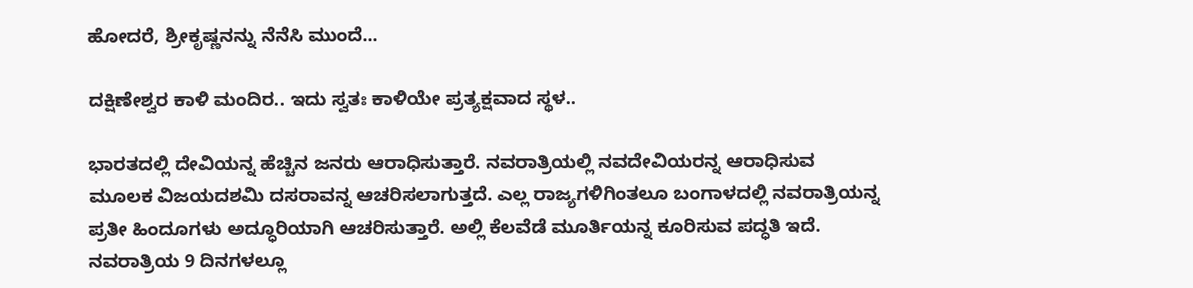ಹೋದರೆ, ಶ್ರೀಕೃಷ್ಣನನ್ನು ನೆನೆಸಿ ಮುಂದೆ...

ದಕ್ಷಿಣೇಶ್ವರ ಕಾಳಿ ಮಂದಿರ.. ಇದು ಸ್ವತಃ ಕಾಳಿಯೇ ಪ್ರತ್ಯಕ್ಷವಾದ ಸ್ಥಳ..

ಭಾರತದಲ್ಲಿ ದೇವಿಯನ್ನ ಹೆಚ್ಚಿನ ಜನರು ಆರಾಧಿಸುತ್ತಾರೆ. ನವರಾತ್ರಿಯಲ್ಲಿ ನವದೇವಿಯರನ್ನ ಆರಾಧಿಸುವ ಮೂಲಕ ವಿಜಯದಶಮಿ ದಸರಾವನ್ನ ಆಚರಿಸಲಾಗುತ್ತದೆ. ಎಲ್ಲ ರಾಜ್ಯಗಳಿಗಿಂತಲೂ ಬಂಗಾಳದಲ್ಲಿ ನವರಾತ್ರಿಯನ್ನ ಪ್ರತೀ ಹಿಂದೂಗಳು ಅದ್ಧೂರಿಯಾಗಿ ಆಚರಿಸುತ್ತಾರೆ. ಅಲ್ಲಿ ಕೆಲವೆಡೆ ಮೂರ್ತಿಯನ್ನ ಕೂರಿಸುವ ಪದ್ಧತಿ ಇದೆ. ನವರಾತ್ರಿಯ 9 ದಿನಗಳಲ್ಲೂ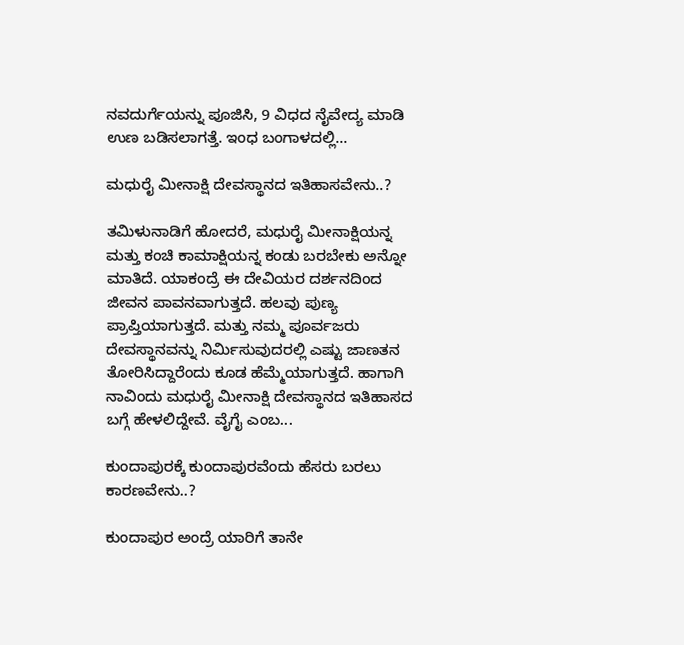ನವದುರ್ಗೆಯನ್ನು ಪೂಜಿಸಿ, 9 ವಿಧದ ನೈವೇದ್ಯ ಮಾಡಿ ಉಣ ಬಡಿಸಲಾಗತ್ತೆ. ಇಂಧ ಬಂಗಾಳದಲ್ಲಿ...

ಮಧುರೈ ಮೀನಾಕ್ಷಿ ದೇವಸ್ಥಾನದ ಇತಿಹಾಸವೇನು..?

ತಮಿಳುನಾಡಿಗೆ ಹೋದರೆ, ಮಧುರೈ ಮೀನಾಕ್ಷಿಯನ್ನ ಮತ್ತು ಕಂಚಿ ಕಾಮಾಕ್ಷಿಯನ್ನ ಕಂಡು ಬರಬೇಕು ಅನ್ನೋ ಮಾತಿದೆ. ಯಾಕಂದ್ರೆ ಈ ದೇವಿಯರ ದರ್ಶನದಿಂದ ಜೀವನ ಪಾವನವಾಗುತ್ತದೆ. ಹಲವು ಪುಣ್ಯ ಪ್ರಾಪ್ತಿಯಾಗುತ್ತದೆ. ಮತ್ತು ನಮ್ಮ ಪೂರ್ವಜರು ದೇವಸ್ಥಾನವನ್ನು ನಿರ್ಮಿಸುವುದರಲ್ಲಿ ಎಷ್ಟು ಜಾಣತನ ತೋರಿಸಿದ್ದಾರೆಂದು ಕೂಡ ಹೆಮ್ಮೆಯಾಗುತ್ತದೆ. ಹಾಗಾಗಿ ನಾವಿಂದು ಮಧುರೈ ಮೀನಾಕ್ಷಿ ದೇವಸ್ಥಾನದ ಇತಿಹಾಸದ ಬಗ್ಗೆ ಹೇಳಲಿದ್ದೇವೆ. ವೈಗೈ ಎಂಬ...

ಕುಂದಾಪುರಕ್ಕೆ ಕುಂದಾಪುರವೆಂದು ಹೆಸರು ಬರಲು ಕಾರಣವೇನು..?

ಕುಂದಾಪುರ ಅಂದ್ರೆ ಯಾರಿಗೆ ತಾನೇ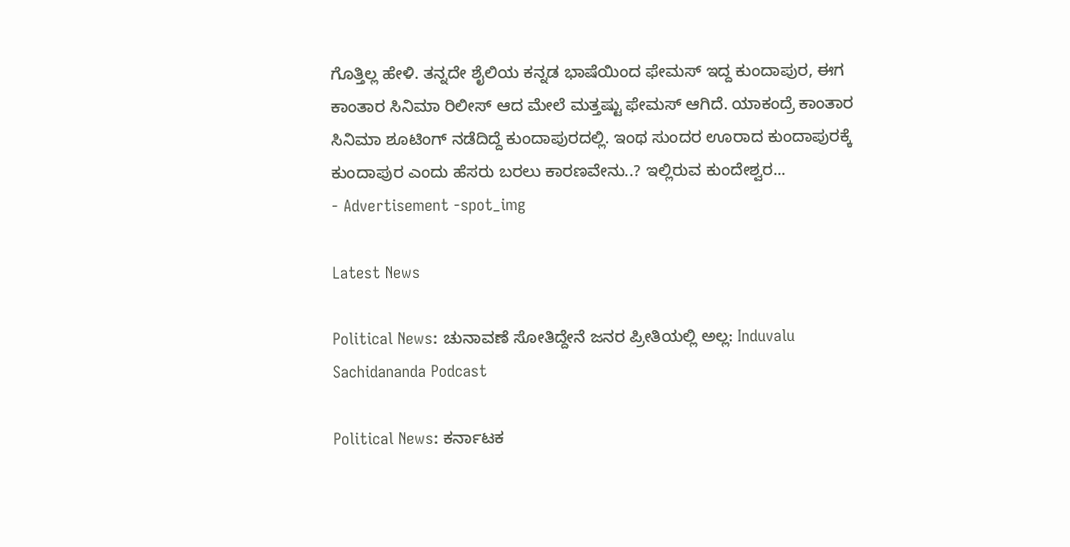ಗೊತ್ತಿಲ್ಲ ಹೇಳಿ. ತನ್ನದೇ ಶೈಲಿಯ ಕನ್ನಡ ಭಾಷೆಯಿಂದ ಫೇಮಸ್ ಇದ್ದ ಕುಂದಾಪುರ, ಈಗ ಕಾಂತಾರ ಸಿನಿಮಾ ರಿಲೀಸ್ ಆದ ಮೇಲೆ ಮತ್ತಷ್ಟು ಫೇಮಸ್ ಆಗಿದೆ. ಯಾಕಂದ್ರೆ ಕಾಂತಾರ ಸಿನಿಮಾ ಶೂಟಿಂಗ್ ನಡೆದಿದ್ದೆ ಕುಂದಾಪುರದಲ್ಲಿ. ಇಂಥ ಸುಂದರ ಊರಾದ ಕುಂದಾಪುರಕ್ಕೆ  ಕುಂದಾಪುರ ಎಂದು ಹೆಸರು ಬರಲು ಕಾರಣವೇನು..? ಇಲ್ಲಿರುವ ಕುಂದೇಶ್ವರ...
- Advertisement -spot_img

Latest News

Political News: ಚುನಾವಣೆ ಸೋತಿದ್ದೇನೆ ಜನರ ಪ್ರೀತಿಯಲ್ಲಿ ಅಲ್ಲ: Induvalu Sachidananda Podcast

Political News: ಕರ್ನಾಟಕ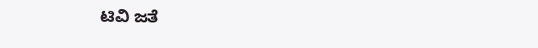ಟಿವಿ ಜತೆ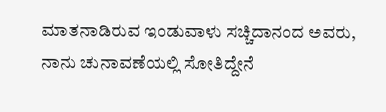ಮಾತನಾಡಿರುವ ಇಂಡುವಾಳು ಸಚ್ಚಿದಾನಂದ ಅವರು, ನಾನು ಚುನಾವಣೆಯಲ್ಲಿ ಸೋತಿದ್ದೇನೆ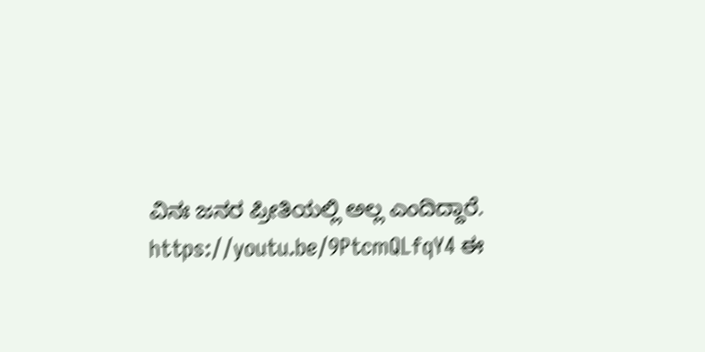ವಿನಃ ಜನರ ಪ್ರೀತಿಯಲ್ಲಿ ಅಲ್ಲ ಎಂದಿದ್ದಾರೆ. https://youtu.be/9PtcmQLfqY4 ಈ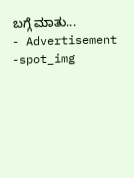ಬಗ್ಗೆ ಮಾತು...
- Advertisement -spot_img